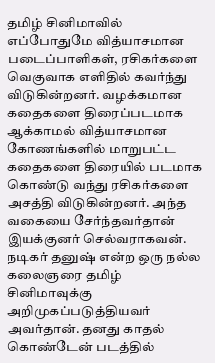தமிழ் சினிமாவில் எப்போதுமே வித்யாசமான படைப்பாளிகள், ரசிகர்களை வெகுவாக எளிதில் கவர்ந்து விடுகின்றனர். வழக்கமான கதைகளை திரைப்படமாக ஆக்காமல் வித்யாசமான கோணங்களில் மாறுபட்ட கதைகளை திரையில் படமாக கொண்டு வந்து ரசிகர்களை அசத்தி விடுகின்றனர். அந்த வகையை சேர்ந்தவர்தான் இயக்குனர் செல்வராகவன்.
நடிகர் தனுஷ் என்ற ஒரு நல்ல கலைஞரை தமிழ் சினிமாவுக்கு அறிமுகப்படுத்தியவர் அவர்தான். தனது காதல் கொண்டேன் படத்தில்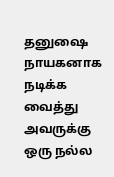தனுஷை நாயகனாக நடிக்க வைத்து அவருக்கு ஒரு நல்ல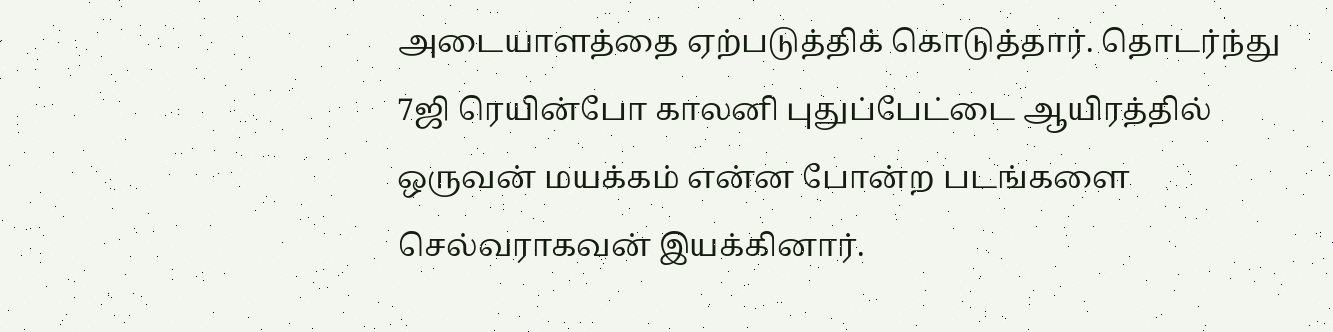அடையாளத்தை ஏற்படுத்திக் கொடுத்தார். தொடர்ந்து 7ஜி ரெயின்போ காலனி புதுப்பேட்டை ஆயிரத்தில் ஒருவன் மயக்கம் என்ன போன்ற படங்களை செல்வராகவன் இயக்கினார்.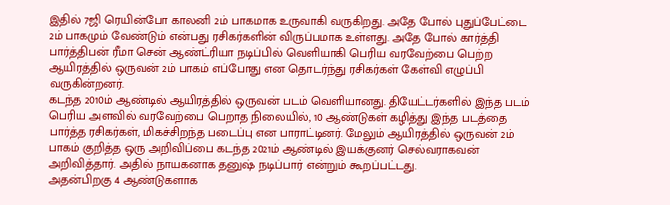இதில் 7ஜி ரெயின்போ காலனி 2ம் பாகமாக உருவாகி வருகிறது. அதே போல் புதுப்பேட்டை 2ம் பாகமும் வேண்டும் என்பது ரசிகர்களின் விருப்பமாக உள்ளது. அதே போல் கார்த்தி பார்த்திபன் ரீமா சென் ஆண்ட்ரியா நடிப்பில் வெளியாகி பெரிய வரவேற்பை பெற்ற ஆயிரத்தில் ஒருவன் 2ம் பாகம் எப்போது என தொடர்ந்து ரசிகர்கள் கேள்வி எழுப்பி வருகின்றனர்.
கடந்த 2010ம் ஆண்டில் ஆயிரத்தில் ஒருவன் படம் வெளியானது. தியேட்டர்களில் இந்த படம் பெரிய அளவில் வரவேற்பை பெறாத நிலையில், 10 ஆண்டுகள் கழித்து இந்த படத்தை பார்த்த ரசிகர்கள், மிகச்சிறந்த படைப்பு என பாராட்டினர். மேலும் ஆயிரத்தில் ஒருவன் 2ம் பாகம் குறித்த ஒரு அறிவிப்பை கடந்த 2021ம் ஆண்டில் இயக்குனர் செல்வராகவன் அறிவித்தார். அதில் நாயகனாக தனுஷ் நடிப்பார் என்றும் கூறப்பட்டது.
அதன்பிறகு 4 ஆண்டுகளாக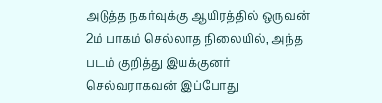அடுத்த நகர்வுக்கு ஆயிரத்தில் ஒருவன் 2ம் பாகம் செல்லாத நிலையில், அந்த படம் குறித்து இயக்குனர் செல்வராகவன் இப்போது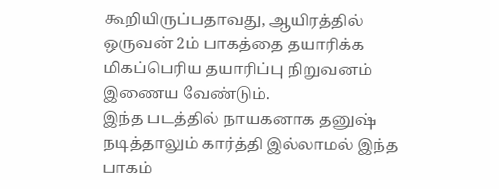கூறியிருப்பதாவது, ஆயிரத்தில் ஒருவன் 2ம் பாகத்தை தயாரிக்க மிகப்பெரிய தயாரிப்பு நிறுவனம் இணைய வேண்டும்.
இந்த படத்தில் நாயகனாக தனுஷ் நடித்தாலும் கார்த்தி இல்லாமல் இந்த பாகம்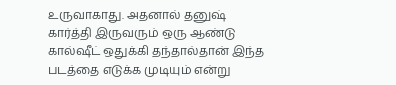உருவாகாது. அதனால் தனுஷ் கார்த்தி இருவரும் ஒரு ஆண்டு கால்ஷீட் ஒதுக்கி தந்தால்தான் இந்த படத்தை எடுக்க முடியும் என்று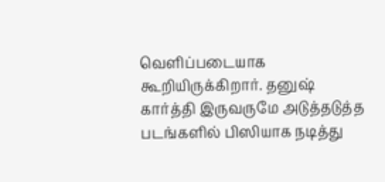வெளிப்படையாக கூறியிருக்கிறார். தனுஷ் கார்த்தி இருவருமே அடுத்தடுத்த படங்களில் பிஸியாக நடித்து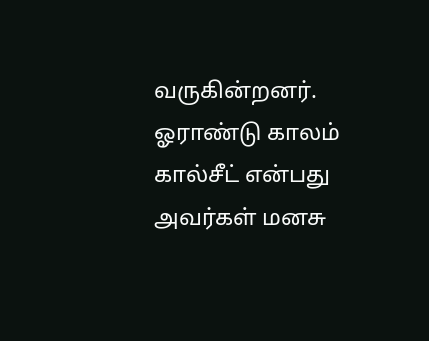வருகின்றனர். ஓராண்டு காலம் கால்சீட் என்பது அவர்கள் மனசு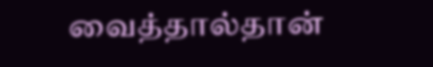வைத்தால்தான்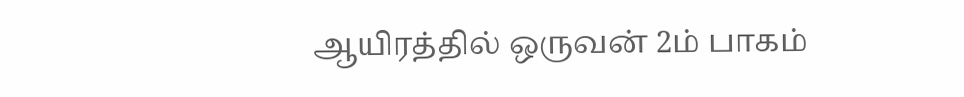ஆயிரத்தில் ஒருவன் 2ம் பாகம்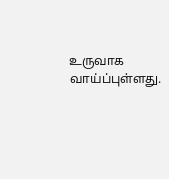உருவாக வாய்ப்புள்ளது.